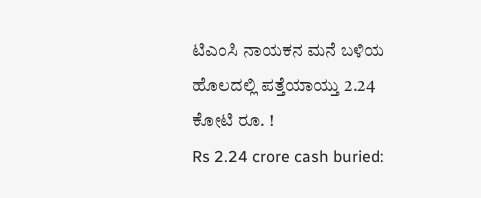ಟಿಎಂಸಿ ನಾಯಕನ ಮನೆ ಬಳಿಯ ಹೊಲದಲ್ಲಿ ಪತ್ತೆಯಾಯ್ತು 2.24 ಕೋಟಿ ರೂ. !
Rs 2.24 crore cash buried: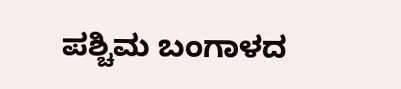ಪಶ್ಚಿಮ ಬಂಗಾಳದ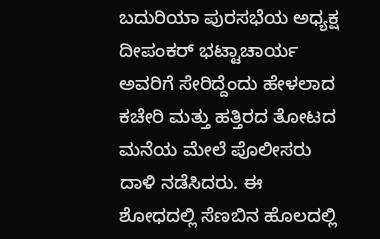ಬದುರಿಯಾ ಪುರಸಭೆಯ ಅಧ್ಯಕ್ಷ ದೀಪಂಕರ್ ಭಟ್ಟಾಚಾರ್ಯ ಅವರಿಗೆ ಸೇರಿದ್ದೆಂದು ಹೇಳಲಾದ ಕಚೇರಿ ಮತ್ತು ಹತ್ತಿರದ ತೋಟದ ಮನೆಯ ಮೇಲೆ ಪೊಲೀಸರು ದಾಳಿ ನಡೆಸಿದರು. ಈ ಶೋಧದಲ್ಲಿ ಸೆಣಬಿನ ಹೊಲದಲ್ಲಿ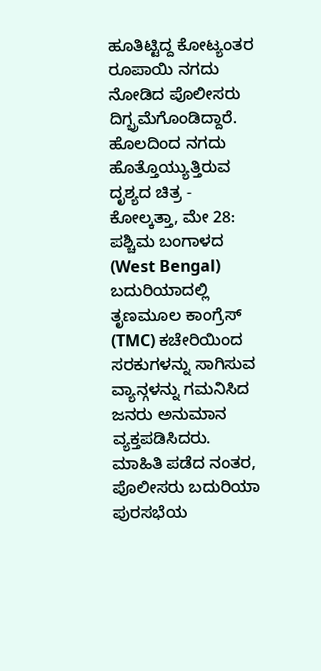ಹೂತಿಟ್ಟಿದ್ದ ಕೋಟ್ಯಂತರ ರೂಪಾಯಿ ನಗದು ನೋಡಿದ ಪೊಲೀಸರು ದಿಗ್ಭ್ರಮೆಗೊಂಡಿದ್ದಾರೆ.
ಹೊಲದಿಂದ ನಗದು ಹೊತ್ತೊಯ್ಯುತ್ತಿರುವ ದೃಶ್ಯದ ಚಿತ್ರ -
ಕೋಲ್ಕತ್ತಾ, ಮೇ 28: ಪಶ್ಚಿಮ ಬಂಗಾಳದ (West Bengal) ಬದುರಿಯಾದಲ್ಲಿ ತೃಣಮೂಲ ಕಾಂಗ್ರೆಸ್ (TMC) ಕಚೇರಿಯಿಂದ ಸರಕುಗಳನ್ನು ಸಾಗಿಸುವ ವ್ಯಾನ್ಗಳನ್ನು ಗಮನಿಸಿದ ಜನರು ಅನುಮಾನ ವ್ಯಕ್ತಪಡಿಸಿದರು. ಮಾಹಿತಿ ಪಡೆದ ನಂತರ, ಪೊಲೀಸರು ಬದುರಿಯಾ ಪುರಸಭೆಯ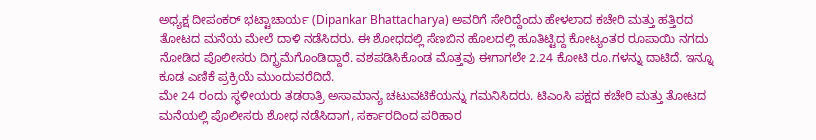ಅಧ್ಯಕ್ಷ ದೀಪಂಕರ್ ಭಟ್ಟಾಚಾರ್ಯ (Dipankar Bhattacharya) ಅವರಿಗೆ ಸೇರಿದ್ದೆಂದು ಹೇಳಲಾದ ಕಚೇರಿ ಮತ್ತು ಹತ್ತಿರದ ತೋಟದ ಮನೆಯ ಮೇಲೆ ದಾಳಿ ನಡೆಸಿದರು. ಈ ಶೋಧದಲ್ಲಿ ಸೆಣಬಿನ ಹೊಲದಲ್ಲಿ ಹೂತಿಟ್ಟಿದ್ದ ಕೋಟ್ಯಂತರ ರೂಪಾಯಿ ನಗದು ನೋಡಿದ ಪೊಲೀಸರು ದಿಗ್ಭ್ರಮೆಗೊಂಡಿದ್ದಾರೆ. ವಶಪಡಿಸಿಕೊಂಡ ಮೊತ್ತವು ಈಗಾಗಲೇ 2.24 ಕೋಟಿ ರೂ.ಗಳನ್ನು ದಾಟಿದೆ. ಇನ್ನೂ ಕೂಡ ಎಣಿಕೆ ಪ್ರಕ್ರಿಯೆ ಮುಂದುವರೆದಿದೆ.
ಮೇ 24 ರಂದು ಸ್ಥಳೀಯರು ತಡರಾತ್ರಿ ಅಸಾಮಾನ್ಯ ಚಟುವಟಿಕೆಯನ್ನು ಗಮನಿಸಿದರು. ಟಿಎಂಸಿ ಪಕ್ಷದ ಕಚೇರಿ ಮತ್ತು ತೋಟದ ಮನೆಯಲ್ಲಿ ಪೊಲೀಸರು ಶೋಧ ನಡೆಸಿದಾಗ, ಸರ್ಕಾರದಿಂದ ಪರಿಹಾರ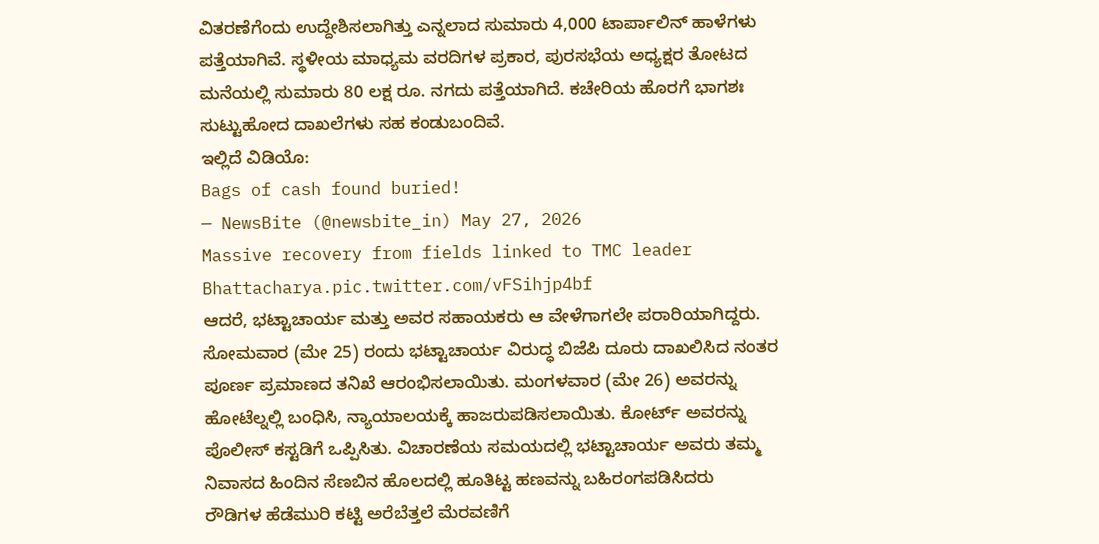ವಿತರಣೆಗೆಂದು ಉದ್ದೇಶಿಸಲಾಗಿತ್ತು ಎನ್ನಲಾದ ಸುಮಾರು 4,000 ಟಾರ್ಪಾಲಿನ್ ಹಾಳೆಗಳು ಪತ್ತೆಯಾಗಿವೆ. ಸ್ಥಳೀಯ ಮಾಧ್ಯಮ ವರದಿಗಳ ಪ್ರಕಾರ, ಪುರಸಭೆಯ ಅಧ್ಯಕ್ಷರ ತೋಟದ ಮನೆಯಲ್ಲಿ ಸುಮಾರು 80 ಲಕ್ಷ ರೂ. ನಗದು ಪತ್ತೆಯಾಗಿದೆ. ಕಚೇರಿಯ ಹೊರಗೆ ಭಾಗಶಃ ಸುಟ್ಟುಹೋದ ದಾಖಲೆಗಳು ಸಹ ಕಂಡುಬಂದಿವೆ.
ಇಲ್ಲಿದೆ ವಿಡಿಯೊ:
Bags of cash found buried!
— NewsBite (@newsbite_in) May 27, 2026
Massive recovery from fields linked to TMC leader Bhattacharya.pic.twitter.com/vFSihjp4bf
ಆದರೆ, ಭಟ್ಟಾಚಾರ್ಯ ಮತ್ತು ಅವರ ಸಹಾಯಕರು ಆ ವೇಳೆಗಾಗಲೇ ಪರಾರಿಯಾಗಿದ್ದರು. ಸೋಮವಾರ (ಮೇ 25) ರಂದು ಭಟ್ಟಾಚಾರ್ಯ ವಿರುದ್ಧ ಬಿಜೆಪಿ ದೂರು ದಾಖಲಿಸಿದ ನಂತರ ಪೂರ್ಣ ಪ್ರಮಾಣದ ತನಿಖೆ ಆರಂಭಿಸಲಾಯಿತು. ಮಂಗಳವಾರ (ಮೇ 26) ಅವರನ್ನು ಹೋಟೆಲ್ನಲ್ಲಿ ಬಂಧಿಸಿ, ನ್ಯಾಯಾಲಯಕ್ಕೆ ಹಾಜರುಪಡಿಸಲಾಯಿತು. ಕೋರ್ಟ್ ಅವರನ್ನು ಪೊಲೀಸ್ ಕಸ್ಟಡಿಗೆ ಒಪ್ಪಿಸಿತು. ವಿಚಾರಣೆಯ ಸಮಯದಲ್ಲಿ ಭಟ್ಟಾಚಾರ್ಯ ಅವರು ತಮ್ಮ ನಿವಾಸದ ಹಿಂದಿನ ಸೆಣಬಿನ ಹೊಲದಲ್ಲಿ ಹೂತಿಟ್ಟ ಹಣವನ್ನು ಬಹಿರಂಗಪಡಿಸಿದರು
ರೌಡಿಗಳ ಹೆಡೆಮುರಿ ಕಟ್ಟಿ ಅರೆಬೆತ್ತಲೆ ಮೆರವಣಿಗೆ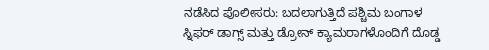ನಡೆಸಿದ ಪೊಲೀಸರು: ಬದಲಾಗುತ್ತಿದೆ ಪಶ್ಚಿಮ ಬಂಗಾಳ
ಸ್ನಿಫರ್ ಡಾಗ್ಸ್ ಮತ್ತು ಡ್ರೋನ್ ಕ್ಯಾಮರಾಗಳೊಂದಿಗೆ ದೊಡ್ಡ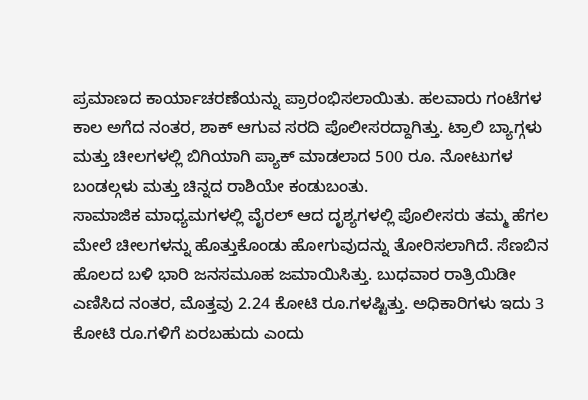ಪ್ರಮಾಣದ ಕಾರ್ಯಾಚರಣೆಯನ್ನು ಪ್ರಾರಂಭಿಸಲಾಯಿತು. ಹಲವಾರು ಗಂಟೆಗಳ ಕಾಲ ಅಗೆದ ನಂತರ, ಶಾಕ್ ಆಗುವ ಸರದಿ ಪೊಲೀಸರದ್ದಾಗಿತ್ತು. ಟ್ರಾಲಿ ಬ್ಯಾಗ್ಗಳು ಮತ್ತು ಚೀಲಗಳಲ್ಲಿ ಬಿಗಿಯಾಗಿ ಪ್ಯಾಕ್ ಮಾಡಲಾದ 500 ರೂ. ನೋಟುಗಳ ಬಂಡಲ್ಗಳು ಮತ್ತು ಚಿನ್ನದ ರಾಶಿಯೇ ಕಂಡುಬಂತು.
ಸಾಮಾಜಿಕ ಮಾಧ್ಯಮಗಳಲ್ಲಿ ವೈರಲ್ ಆದ ದೃಶ್ಯಗಳಲ್ಲಿ ಪೊಲೀಸರು ತಮ್ಮ ಹೆಗಲ ಮೇಲೆ ಚೀಲಗಳನ್ನು ಹೊತ್ತುಕೊಂಡು ಹೋಗುವುದನ್ನು ತೋರಿಸಲಾಗಿದೆ. ಸೆಣಬಿನ ಹೊಲದ ಬಳಿ ಭಾರಿ ಜನಸಮೂಹ ಜಮಾಯಿಸಿತ್ತು. ಬುಧವಾರ ರಾತ್ರಿಯಿಡೀ ಎಣಿಸಿದ ನಂತರ, ಮೊತ್ತವು 2.24 ಕೋಟಿ ರೂ.ಗಳಷ್ಟಿತ್ತು. ಅಧಿಕಾರಿಗಳು ಇದು 3 ಕೋಟಿ ರೂ.ಗಳಿಗೆ ಏರಬಹುದು ಎಂದು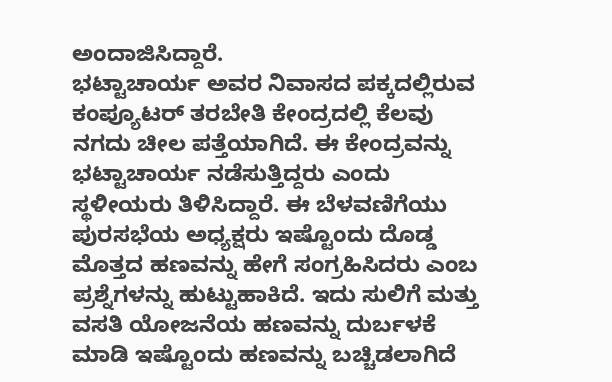ಅಂದಾಜಿಸಿದ್ದಾರೆ.
ಭಟ್ಟಾಚಾರ್ಯ ಅವರ ನಿವಾಸದ ಪಕ್ಕದಲ್ಲಿರುವ ಕಂಪ್ಯೂಟರ್ ತರಬೇತಿ ಕೇಂದ್ರದಲ್ಲಿ ಕೆಲವು ನಗದು ಚೀಲ ಪತ್ತೆಯಾಗಿದೆ. ಈ ಕೇಂದ್ರವನ್ನು ಭಟ್ಟಾಚಾರ್ಯ ನಡೆಸುತ್ತಿದ್ದರು ಎಂದು ಸ್ಥಳೀಯರು ತಿಳಿಸಿದ್ದಾರೆ. ಈ ಬೆಳವಣಿಗೆಯು ಪುರಸಭೆಯ ಅಧ್ಯಕ್ಷರು ಇಷ್ಟೊಂದು ದೊಡ್ಡ ಮೊತ್ತದ ಹಣವನ್ನು ಹೇಗೆ ಸಂಗ್ರಹಿಸಿದರು ಎಂಬ ಪ್ರಶ್ನೆಗಳನ್ನು ಹುಟ್ಟುಹಾಕಿದೆ. ಇದು ಸುಲಿಗೆ ಮತ್ತು ವಸತಿ ಯೋಜನೆಯ ಹಣವನ್ನು ದುರ್ಬಳಕೆ ಮಾಡಿ ಇಷ್ಟೊಂದು ಹಣವನ್ನು ಬಚ್ಚಿಡಲಾಗಿದೆ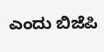ಎಂದು ಬಿಜೆಪಿ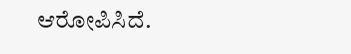ಆರೋಪಿಸಿದೆ.